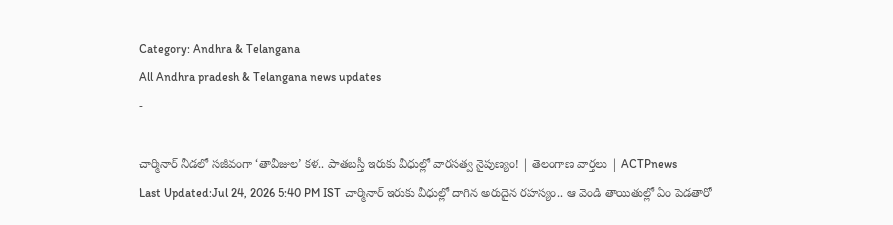Category: Andhra & Telangana
All Andhra pradesh & Telangana news updates
-

చార్మినార్ నీడలో సజీవంగా ‘తావీజుల’ కళ.. పాతబస్తీ ఇరుకు వీధుల్లో వారసత్వ నైపుణ్యం! | తెలంగాణ వార్తలు | ACTPnews
Last Updated:Jul 24, 2026 5:40 PM IST చార్మినార్ ఇరుకు వీధుల్లో దాగిన అరుదైన రహస్యం.. ఆ వెండి తాయితుల్లో ఏం పెడతారో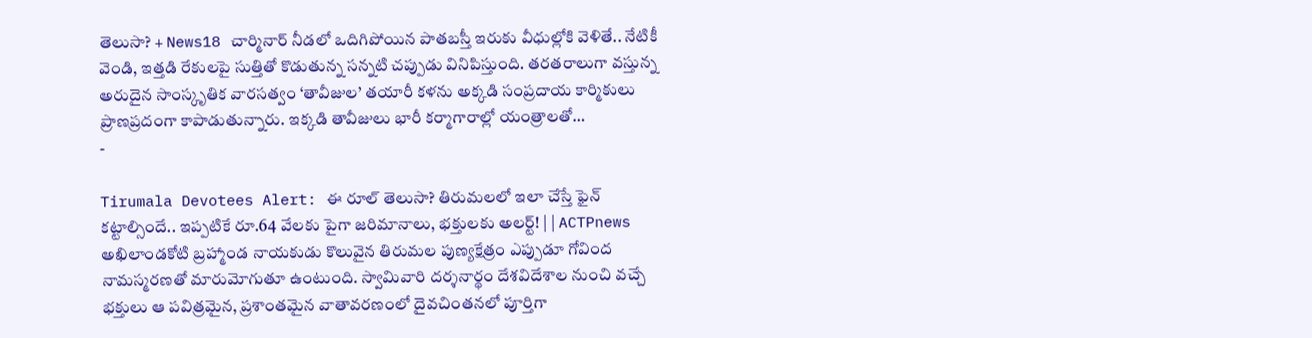తెలుసా? + News18 చార్మినార్ నీడలో ఒదిగిపోయిన పాతబస్తీ ఇరుకు వీధుల్లోకి వెళితే.. నేటికీ వెండి, ఇత్తడి రేకులపై సుత్తితో కొడుతున్న సన్నటి చప్పుడు వినిపిస్తుంది. తరతరాలుగా వస్తున్న అరుదైన సాంస్కృతిక వారసత్వం ‘తావీజుల’ తయారీ కళను అక్కడి సంప్రదాయ కార్మికులు ప్రాణప్రదంగా కాపాడుతున్నారు. ఇక్కడి తావీజులు భారీ కర్మాగారాల్లో యంత్రాలతో…
-

Tirumala Devotees Alert: ఈ రూల్ తెలుసా? తిరుమలలో ఇలా చేస్తే ఫైన్ కట్టాల్సిందే.. ఇప్పటికే రూ.64 వేలకు పైగా జరిమానాలు, భక్తులకు అలర్ట్! | | ACTPnews
అఖిలాండకోటి బ్రహ్మాండ నాయకుడు కొలువైన తిరుమల పుణ్యక్షేత్రం ఎప్పుడూ గోవింద నామస్మరణతో మారుమోగుతూ ఉంటుంది. స్వామివారి దర్శనార్థం దేశవిదేశాల నుంచి వచ్చే భక్తులు ఆ పవిత్రమైన, ప్రశాంతమైన వాతావరణంలో దైవచింతనలో పూర్తిగా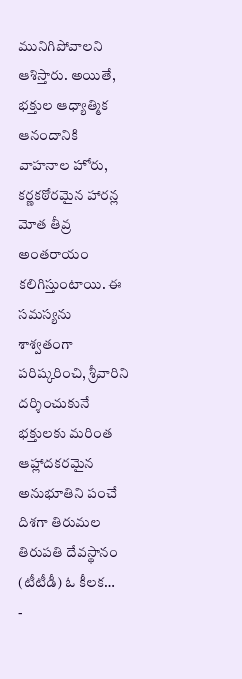మునిగిపోవాలని ఆశిస్తారు. అయితే, భక్తుల ఆధ్యాత్మిక ఆనందానికి వాహనాల హోరు, కర్ణకఠోరమైన హారన్ల మోత తీవ్ర అంతరాయం కలిగిస్తుంటాయి. ఈ సమస్యను శాశ్వతంగా పరిష్కరించి, శ్రీవారిని దర్శించుకునే భక్తులకు మరింత ఆహ్లాదకరమైన అనుభూతిని పంచే దిశగా తిరుమల తిరుపతి దేవస్థానం (టీటీడీ) ఓ కీలక…
-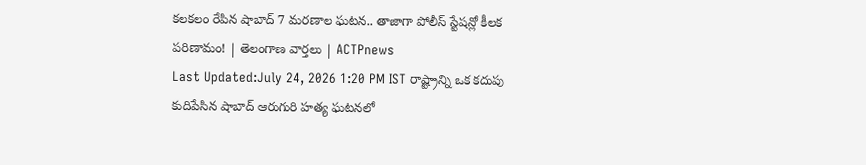కలకలం రేపిన షాబాద్ 7 మరణాల ఘటన.. తాజాగా పోలీస్ స్టేషన్లో కీలక పరిణామం! | తెలంగాణ వార్తలు | ACTPnews
Last Updated:July 24, 2026 1:20 PM IST రాష్ట్రాన్ని ఒక కదుపు కుదిపేసిన షాబాద్ ఆరుగురి హత్య ఘటనలో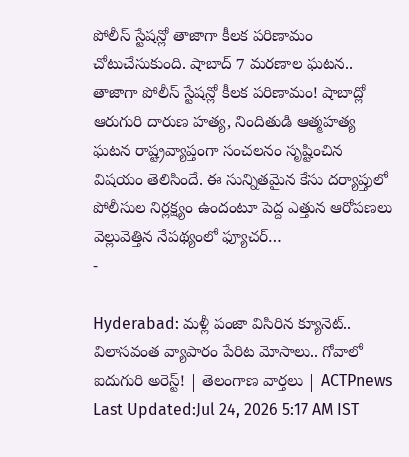పోలీస్ స్టేషన్లో తాజాగా కీలక పరిణామం చోటుచేసుకుంది. షాబాద్ 7 మరణాల ఘటన.. తాజాగా పోలీస్ స్టేషన్లో కీలక పరిణామం! షాబాద్లో ఆరుగురి దారుణ హత్య, నిందితుడి ఆత్మహత్య ఘటన రాష్ట్రవ్యాప్తంగా సంచలనం సృష్టించిన విషయం తెలిసిందే. ఈ సున్నితమైన కేసు దర్యాప్తులో పోలీసుల నిర్లక్ష్యం ఉందంటూ పెద్ద ఎత్తున ఆరోపణలు వెల్లువెత్తిన నేపథ్యంలో ఫ్యూచర్…
-

Hyderabad: మళ్లీ పంజా విసిరిన క్యూనెట్.. విలాసవంత వ్యాపారం పేరిట మోసాలు.. గోవాలో ఐదుగురి అరెస్ట్! | తెలంగాణ వార్తలు | ACTPnews
Last Updated:Jul 24, 2026 5:17 AM IST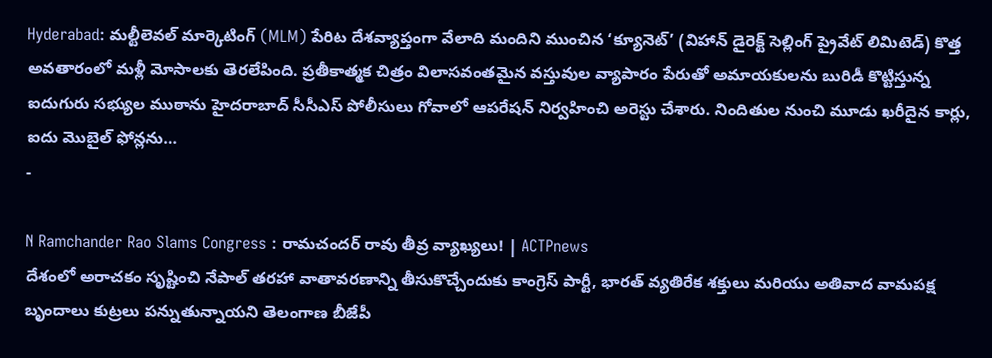Hyderabad: మల్టీలెవల్ మార్కెటింగ్ (MLM) పేరిట దేశవ్యాప్తంగా వేలాది మందిని ముంచిన ‘క్యూనెట్’ (విహాన్ డైరెక్ట్ సెల్లింగ్ ప్రైవేట్ లిమిటెడ్) కొత్త అవతారంలో మళ్లీ మోసాలకు తెరలేపింది. ప్రతీకాత్మక చిత్రం విలాసవంతమైన వస్తువుల వ్యాపారం పేరుతో అమాయకులను బురిడీ కొట్టిస్తున్న ఐదుగురు సభ్యుల ముఠాను హైదరాబాద్ సీసీఎస్ పోలీసులు గోవాలో ఆపరేషన్ నిర్వహించి అరెస్టు చేశారు. నిందితుల నుంచి మూడు ఖరీదైన కార్లు, ఐదు మొబైల్ ఫోన్లను…
-

N Ramchander Rao Slams Congress : రామచందర్ రావు తీవ్ర వ్యాఖ్యలు! | ACTPnews
దేశంలో అరాచకం సృష్టించి నేపాల్ తరహా వాతావరణాన్ని తీసుకొచ్చేందుకు కాంగ్రెస్ పార్టీ, భారత్ వ్యతిరేక శక్తులు మరియు అతివాద వామపక్ష బృందాలు కుట్రలు పన్నుతున్నాయని తెలంగాణ బీజేపీ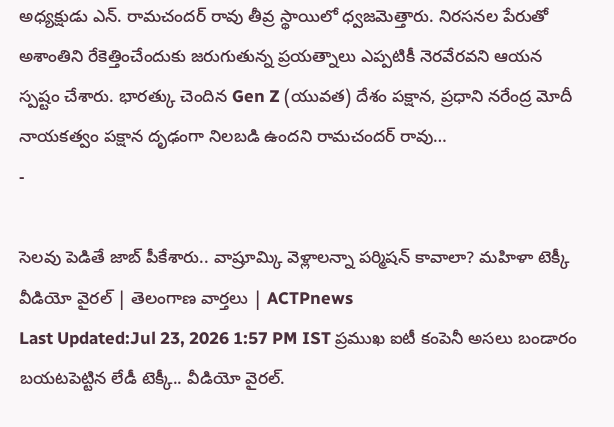అధ్యక్షుడు ఎన్. రామచందర్ రావు తీవ్ర స్థాయిలో ధ్వజమెత్తారు. నిరసనల పేరుతో అశాంతిని రేకెత్తించేందుకు జరుగుతున్న ప్రయత్నాలు ఎప్పటికీ నెరవేరవని ఆయన స్పష్టం చేశారు. భారత్కు చెందిన Gen Z (యువత) దేశం పక్షాన, ప్రధాని నరేంద్ర మోదీ నాయకత్వం పక్షాన దృఢంగా నిలబడి ఉందని రామచందర్ రావు…
-

సెలవు పెడితే జాబ్ పీకేశారు.. వాష్రూమ్కి వెళ్లాలన్నా పర్మిషన్ కావాలా? మహిళా టెక్కీ వీడియో వైరల్ | తెలంగాణ వార్తలు | ACTPnews
Last Updated:Jul 23, 2026 1:57 PM IST ప్రముఖ ఐటీ కంపెనీ అసలు బండారం బయటపెట్టిన లేడీ టెక్కీ.. వీడియో వైరల్.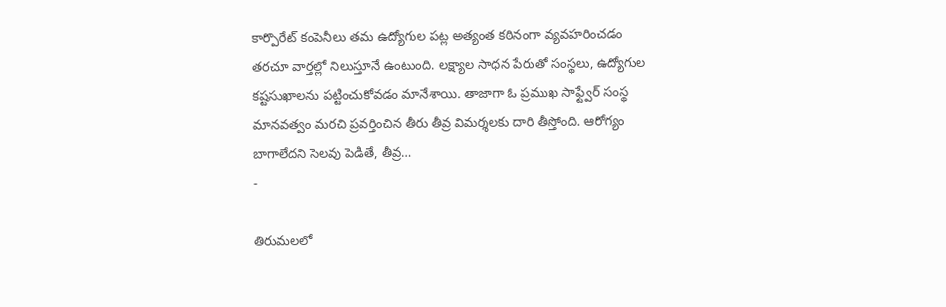కార్పొరేట్ కంపెనీలు తమ ఉద్యోగుల పట్ల అత్యంత కఠినంగా వ్యవహరించడం తరచూ వార్తల్లో నిలుస్తూనే ఉంటుంది. లక్ష్యాల సాధన పేరుతో సంస్థలు, ఉద్యోగుల కష్టసుఖాలను పట్టించుకోవడం మానేశాయి. తాజాగా ఓ ప్రముఖ సాఫ్ట్వేర్ సంస్థ మానవత్వం మరచి ప్రవర్తించిన తీరు తీవ్ర విమర్శలకు దారి తీస్తోంది. ఆరోగ్యం బాగాలేదని సెలవు పెడితే, తీవ్ర…
-

తిరుమలలో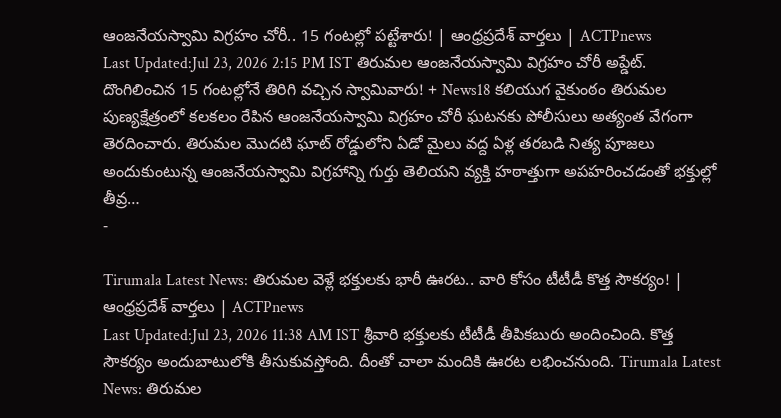ఆంజనేయస్వామి విగ్రహం చోరీ.. 15 గంటల్లో పట్టేశారు! | ఆంధ్రప్రదేశ్ వార్తలు | ACTPnews
Last Updated:Jul 23, 2026 2:15 PM IST తిరుమల ఆంజనేయస్వామి విగ్రహం చోరీ అప్డేట్. దొంగిలించిన 15 గంటల్లోనే తిరిగి వచ్చిన స్వామివారు! + News18 కలియుగ వైకుంఠం తిరుమల పుణ్యక్షేత్రంలో కలకలం రేపిన ఆంజనేయస్వామి విగ్రహం చోరీ ఘటనకు పోలీసులు అత్యంత వేగంగా తెరదించారు. తిరుమల మొదటి ఘాట్ రోడ్డులోని ఏడో మైలు వద్ద ఏళ్ల తరబడి నిత్య పూజలు అందుకుంటున్న ఆంజనేయస్వామి విగ్రహాన్ని గుర్తు తెలియని వ్యక్తి హఠాత్తుగా అపహరించడంతో భక్తుల్లో తీవ్ర…
-

Tirumala Latest News: తిరుమల వెళ్లే భక్తులకు భారీ ఊరట.. వారి కోసం టీటీడీ కొత్త సౌకర్యం! | ఆంధ్రప్రదేశ్ వార్తలు | ACTPnews
Last Updated:Jul 23, 2026 11:38 AM IST శ్రీవారి భక్తులకు టీటీడీ తీపికబురు అందించింది. కొత్త సౌకర్యం అందుబాటులోకి తీసుకువస్తోంది. దీంతో చాలా మందికి ఊరట లభించనుంది. Tirumala Latest News: తిరుమల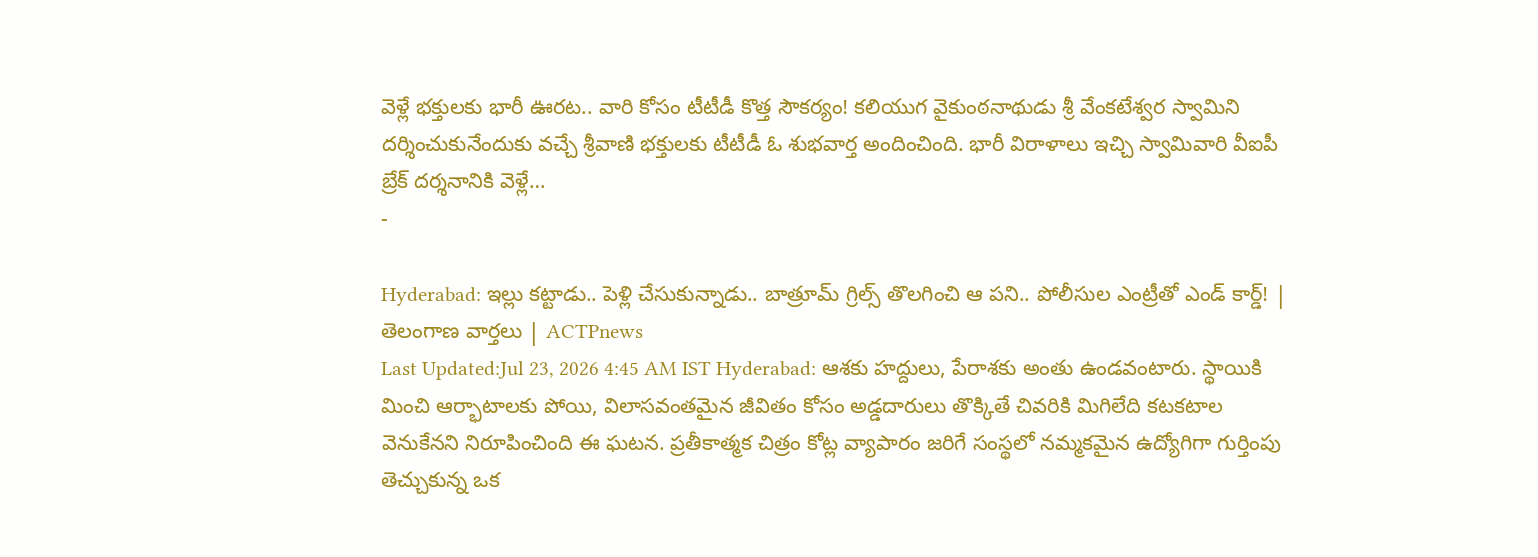వెళ్లే భక్తులకు భారీ ఊరట.. వారి కోసం టీటీడీ కొత్త సౌకర్యం! కలియుగ వైకుంఠనాథుడు శ్రీ వేంకటేశ్వర స్వామిని దర్శించుకునేందుకు వచ్చే శ్రీవాణి భక్తులకు టీటీడీ ఓ శుభవార్త అందించింది. భారీ విరాళాలు ఇచ్చి స్వామివారి వీఐపీ బ్రేక్ దర్శనానికి వెళ్లే…
-

Hyderabad: ఇల్లు కట్టాడు.. పెళ్లి చేసుకున్నాడు.. బాత్రూమ్ గ్రిల్స్ తొలగించి ఆ పని.. పోలీసుల ఎంట్రీతో ఎండ్ కార్డ్! | తెలంగాణ వార్తలు | ACTPnews
Last Updated:Jul 23, 2026 4:45 AM IST Hyderabad: ఆశకు హద్దులు, పేరాశకు అంతు ఉండవంటారు. స్థాయికి మించి ఆర్భాటాలకు పోయి, విలాసవంతమైన జీవితం కోసం అడ్డదారులు తొక్కితే చివరికి మిగిలేది కటకటాల వెనుకేనని నిరూపించింది ఈ ఘటన. ప్రతీకాత్మక చిత్రం కోట్ల వ్యాపారం జరిగే సంస్థలో నమ్మకమైన ఉద్యోగిగా గుర్తింపు తెచ్చుకున్న ఒక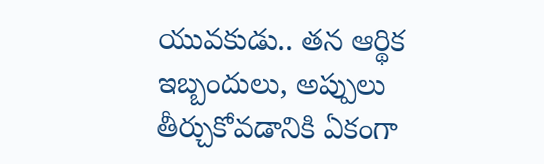యువకుడు.. తన ఆర్థిక ఇబ్బందులు, అప్పులు తీర్చుకోవడానికి ఏకంగా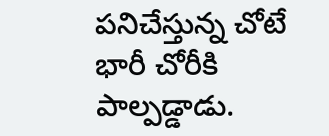పనిచేస్తున్న చోటే భారీ చోరీకి పాల్పడ్డాడు.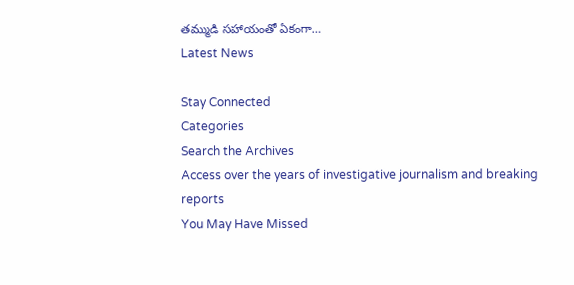తమ్ముడి సహాయంతో ఏకంగా…
Latest News

Stay Connected
Categories
Search the Archives
Access over the years of investigative journalism and breaking reports
You May Have Missed